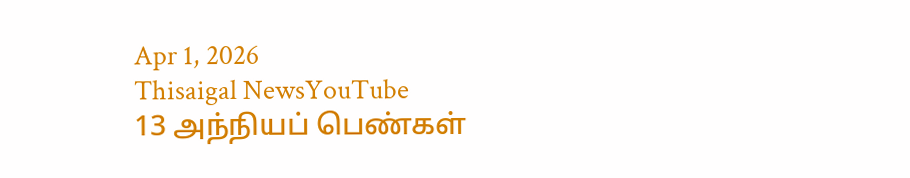Apr 1, 2026
Thisaigal NewsYouTube
13 அந்நியப் பெண்கள்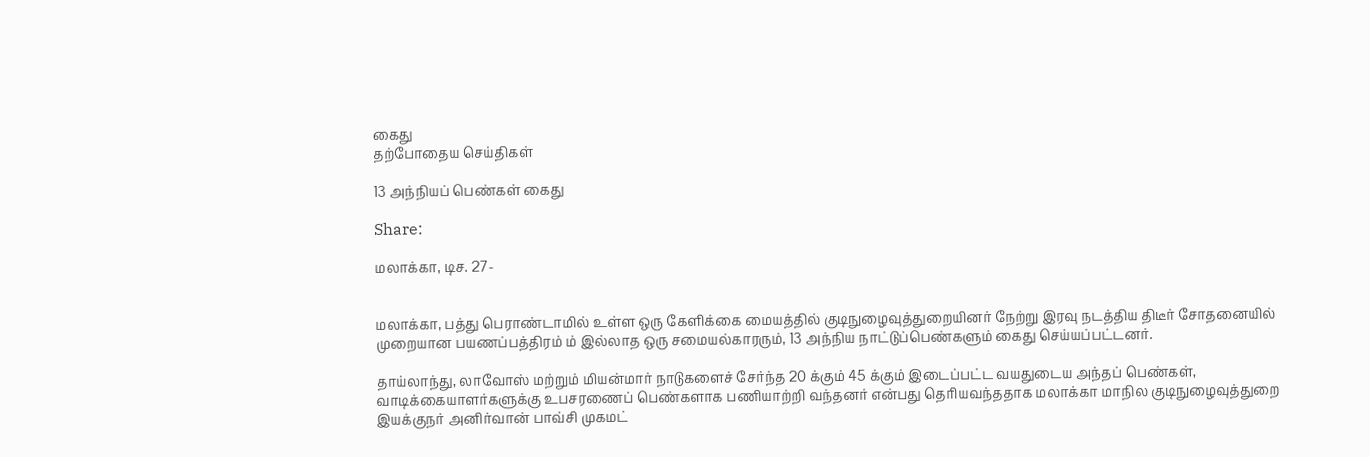கைது
தற்போதைய செய்திகள்

13 அந்நியப் பெண்கள் கைது

Share:

மலாக்கா, டிச. 27-


மலாக்கா, பத்து பெராண்டாமில் உள்ள ஒரு கேளிக்கை மையத்தில் குடிநுழைவுத்துறையினர் நேற்று இரவு நடத்திய திடீர் சோதனையில் முறையான பயணப்பத்திரம் ம் இல்லாத ஒரு சமையல்காரரும், 13 அந்நிய நாட்டுப்பெண்களும் கைது செய்யப்பட்டனர்.

தாய்லாந்து, லாவோஸ் மற்றும் மியன்மார் நாடுகளைச் சேர்ந்த 20 க்கும் 45 க்கும் இடைப்பட்ட வயதுடைய அந்தப் பெண்கள், வாடிக்கையாளர்களுக்கு உபசரணைப் பெண்களாக பணியாற்றி வந்தனர் என்பது தெரியவந்ததாக மலாக்கா மாநில குடிநுழைவுத்துறை இயக்குநர் அனிர்வான் பாவ்சி முகமட்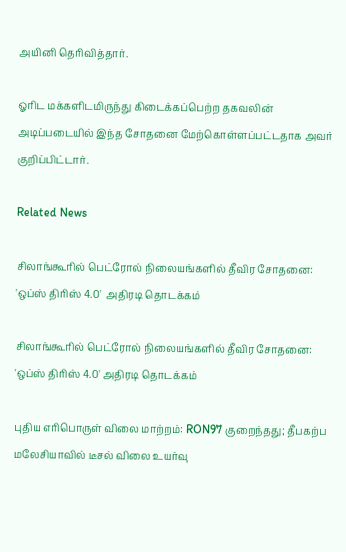அயினி தெரிவித்தார்.

ஓரிட மக்களிடமிருந்து கிடைக்கப்பெற்ற தகவலின் அடிப்படையில் இந்த சோதனை மேற்கொள்ளப்பட்டதாக அவர் குறிப்பிட்டார்.

Related News

சிலாங்கூரில் பெட்ரோல் நிலையங்களில் தீவிர சோதனை: 'ஒப்ஸ் திரிஸ் 4.0'  அதிரடி தொடக்கம்

சிலாங்கூரில் பெட்ரோல் நிலையங்களில் தீவிர சோதனை: 'ஒப்ஸ் திரிஸ் 4.0' அதிரடி தொடக்கம்

புதிய எரிபொருள் விலை மாற்றம்: RON97 குறைந்தது; தீபகற்ப மலேசியாவில் டீசல் விலை உயர்வு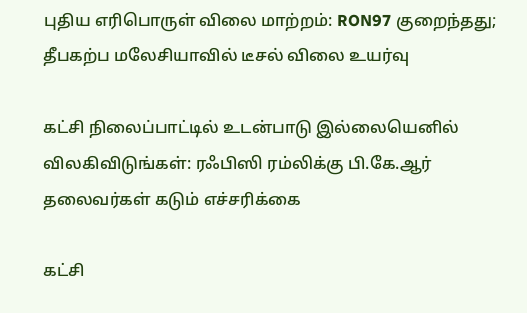புதிய எரிபொருள் விலை மாற்றம்: RON97 குறைந்தது; தீபகற்ப மலேசியாவில் டீசல் விலை உயர்வு

கட்சி நிலைப்பாட்டில் உடன்பாடு இல்லையெனில் விலகிவிடுங்கள்: ரஃபிஸி ரம்லிக்கு பி.கே.ஆர் தலைவர்கள் கடும் எச்சரிக்கை

கட்சி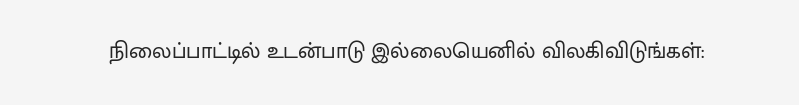நிலைப்பாட்டில் உடன்பாடு இல்லையெனில் விலகிவிடுங்கள்: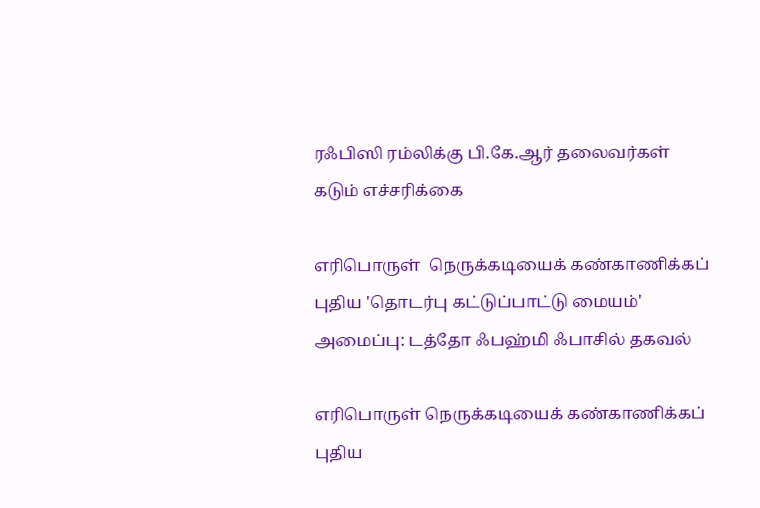ரஃபிஸி ரம்லிக்கு பி.கே.ஆர் தலைவர்கள் கடும் எச்சரிக்கை

எரிபொருள்  நெருக்கடியைக் கண்காணிக்கப் புதிய 'தொடர்பு கட்டுப்பாட்டு மையம்' அமைப்பு: டத்தோ ஃபஹ்மி ஃபாசில் தகவல்

எரிபொருள் நெருக்கடியைக் கண்காணிக்கப் புதிய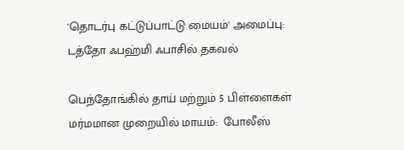'தொடர்பு கட்டுப்பாட்டு மையம்' அமைப்பு: டத்தோ ஃபஹ்மி ஃபாசில் தகவல்

பெந்தோங்கில் தாய் மற்றும் 5 பிள்ளைகள் மர்மமான முறையில் மாயம்:  போலீஸ்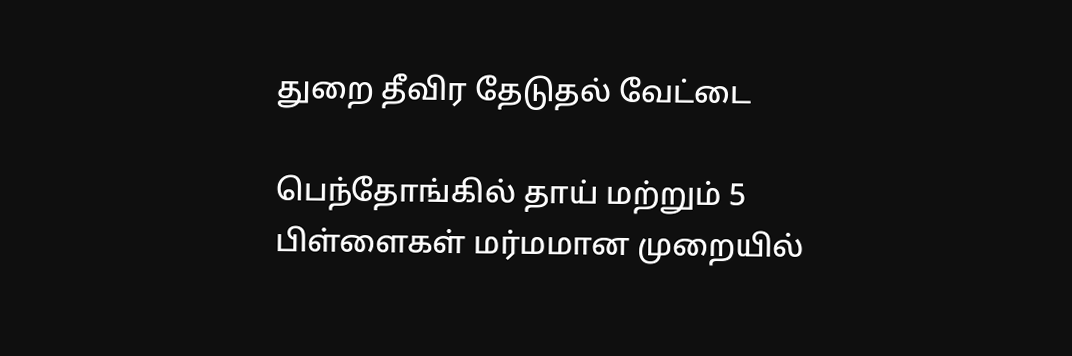துறை தீவிர தேடுதல் வேட்டை

பெந்தோங்கில் தாய் மற்றும் 5 பிள்ளைகள் மர்மமான முறையில்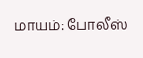மாயம்: போலீஸ்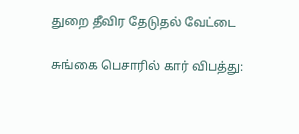துறை தீவிர தேடுதல் வேட்டை

சுங்கை பெசாரில் கார் விபத்து: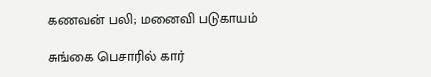கணவன் பலி; மனைவி படுகாயம்

சுங்கை பெசாரில் கார்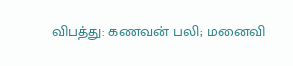விபத்து: கணவன் பலி; மனைவி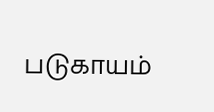படுகாயம்